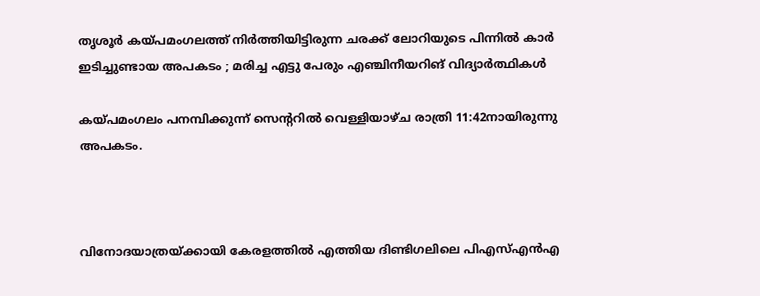തൃശൂര്‍ കയ്പമംഗലത്ത് നിര്‍ത്തിയിട്ടിരുന്ന ചരക്ക് ലോറിയുടെ പിന്നില്‍ കാര്‍ ഇടിച്ചുണ്ടായ അപകടം ; മരിച്ച എട്ടു പേരും എഞ്ചിനീയറിങ് വിദ്യാര്‍ത്ഥികള്‍

കയ്പമംഗലം പനമ്പിക്കുന്ന് സെന്ററില്‍ വെള്ളിയാഴ്ച രാത്രി 11:42നായിരുന്നു അപകടം.



വിനോദയാത്രയ്ക്കായി കേരളത്തില്‍ എത്തിയ ദിണ്ടിഗലിലെ പിഎസ്എന്‍എ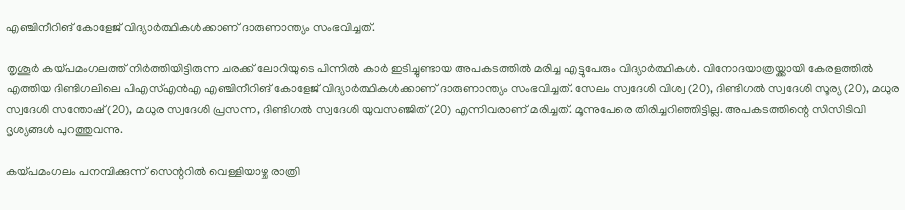എഞ്ചിനീറിങ് കോളേജ് വിദ്യാര്‍ത്ഥികള്‍ക്കാണ് ദാരുണാന്ത്യം സംഭവിച്ചത്.

തൃശൂര്‍ കയ്പമംഗലത്ത് നിര്‍ത്തിയിട്ടിരുന്ന ചരക്ക് ലോറിയുടെ പിന്നില്‍ കാര്‍ ഇടിച്ചുണ്ടായ അപകടത്തില്‍ മരിച്ച എട്ടുപേരും വിദ്യാര്‍ത്ഥികള്‍. വിനോദയാത്രയ്ക്കായി കേരളത്തില്‍ എത്തിയ ദിണ്ടിഗലിലെ പിഎസ്എന്‍എ എഞ്ചിനീറിങ് കോളേജ് വിദ്യാര്‍ത്ഥികള്‍ക്കാണ് ദാരുണാന്ത്യം സംഭവിച്ചത്. സേലം സ്വദേശി വിശ്വ (20), ദിണ്ടിഗല്‍ സ്വദേശി സൂര്യ (20), മധുര സ്വദേശി സന്തോഷ് (20), മധുര സ്വദേശി പ്രസന്ന, ദിണ്ടിഗല്‍ സ്വദേശി യുവസഞ്ജിത് (20) എന്നിവരാണ് മരിച്ചത്. മൂന്നുപേരെ തിരിച്ചറിഞ്ഞിട്ടില്ല. അപകടത്തിന്റെ സിസിടിവി ദൃശ്യങ്ങള്‍ പുറത്തുവന്നു.

കയ്പമംഗലം പനമ്പിക്കുന്ന് സെന്ററില്‍ വെള്ളിയാഴ്ച രാത്രി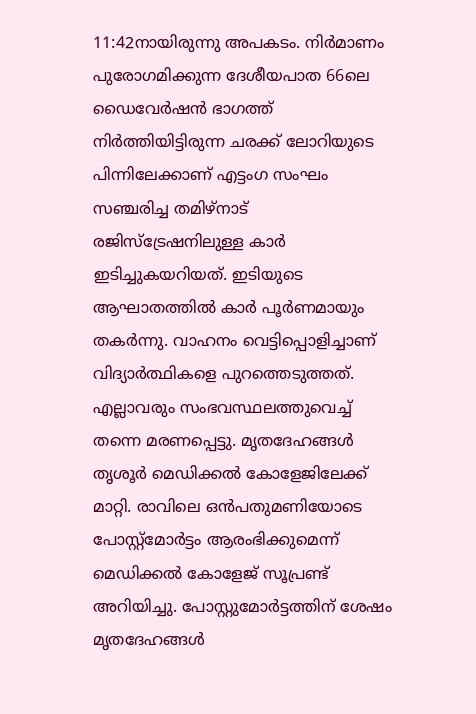11:42നായിരുന്നു അപകടം. നിര്‍മാണം പുരോഗമിക്കുന്ന ദേശീയപാത 66ലെ ഡൈവേര്‍ഷന്‍ ഭാഗത്ത് നിര്‍ത്തിയിട്ടിരുന്ന ചരക്ക് ലോറിയുടെ പിന്നിലേക്കാണ് എട്ടംഗ സംഘം സഞ്ചരിച്ച തമിഴ്‌നാട് രജിസ്‌ട്രേഷനിലുള്ള കാര്‍ ഇടിച്ചുകയറിയത്. ഇടിയുടെ ആഘാതത്തില്‍ കാര്‍ പൂര്‍ണമായും തകര്‍ന്നു. വാഹനം വെട്ടിപ്പൊളിച്ചാണ് വിദ്യാര്‍ത്ഥികളെ പുറത്തെടുത്തത്. എല്ലാവരും സംഭവസ്ഥലത്തുവെച്ച് തന്നെ മരണപ്പെട്ടു. മൃതദേഹങ്ങള്‍ തൃശൂര്‍ മെഡിക്കല്‍ കോളേജിലേക്ക് മാറ്റി. രാവിലെ ഒന്‍പതുമണിയോടെ പോസ്റ്റ്‌മോര്‍ട്ടം ആരംഭിക്കുമെന്ന് മെഡിക്കല്‍ കോളേജ് സൂപ്രണ്ട് അറിയിച്ചു. പോസ്റ്റുമോര്‍ട്ടത്തിന് ശേഷം മൃതദേഹങ്ങള്‍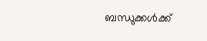ബന്ധുക്കള്‍ക്ക്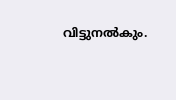വിട്ടുനല്‍കും.